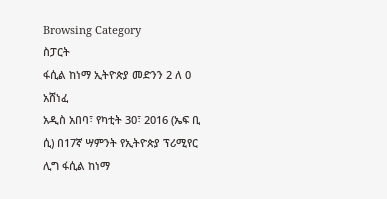Browsing Category
ስፓርት
ፋሲል ከነማ ኢትዮጵያ መድንን 2 ለ 0 አሸነፈ
አዲስ አበባ፣ የካቲት 30፣ 2016 (ኤፍ ቢ ሲ) በ17ኛ ሣምንት የኢትዮጵያ ፕሪሚየር ሊግ ፋሲል ከነማ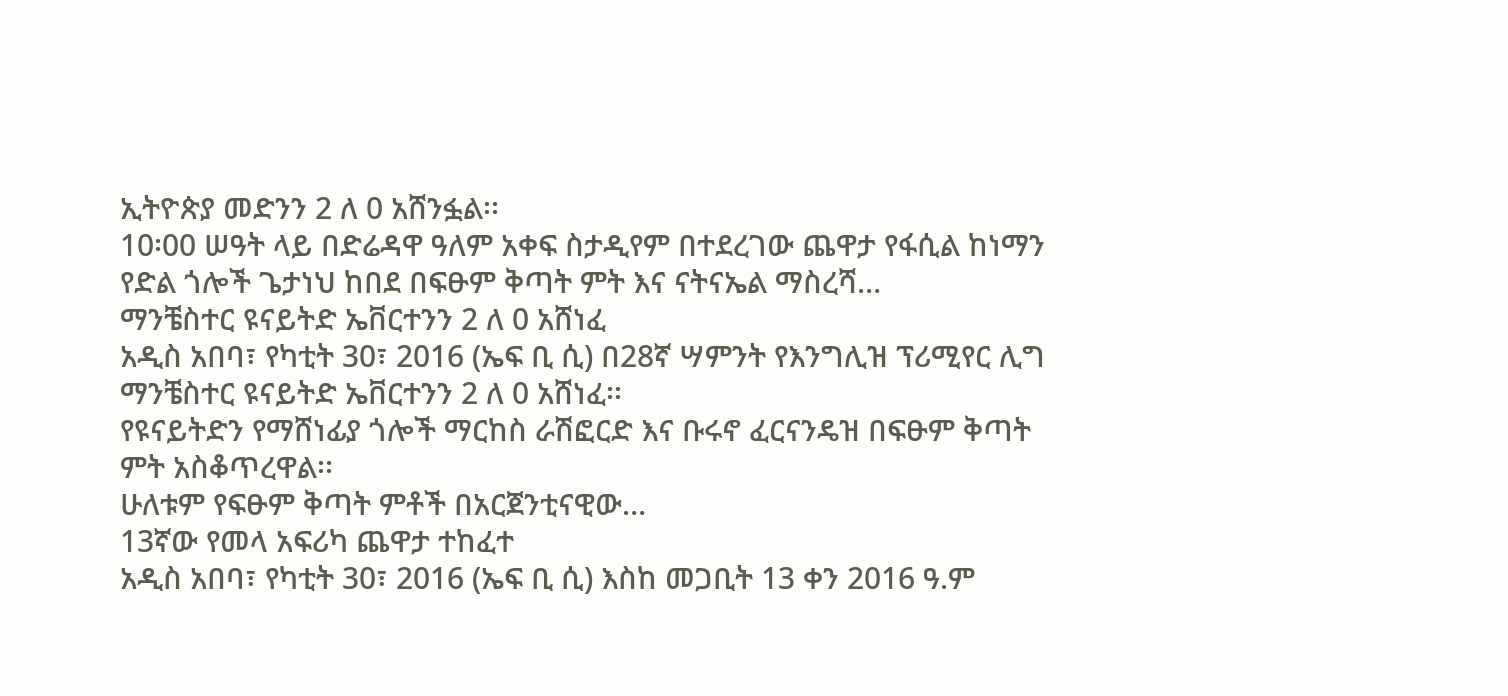ኢትዮጵያ መድንን 2 ለ 0 አሸንፏል፡፡
10፡00 ሠዓት ላይ በድሬዳዋ ዓለም አቀፍ ስታዲየም በተደረገው ጨዋታ የፋሲል ከነማን የድል ጎሎች ጌታነህ ከበደ በፍፁም ቅጣት ምት እና ናትናኤል ማስረሻ…
ማንቼስተር ዩናይትድ ኤቨርተንን 2 ለ 0 አሸነፈ
አዲስ አበባ፣ የካቲት 30፣ 2016 (ኤፍ ቢ ሲ) በ28ኛ ሣምንት የእንግሊዝ ፕሪሚየር ሊግ ማንቼስተር ዩናይትድ ኤቨርተንን 2 ለ 0 አሸነፈ፡፡
የዩናይትድን የማሸነፊያ ጎሎች ማርከስ ራሽፎርድ እና ቡሩኖ ፈርናንዴዝ በፍፁም ቅጣት ምት አስቆጥረዋል፡፡
ሁለቱም የፍፁም ቅጣት ምቶች በአርጀንቲናዊው…
13ኛው የመላ አፍሪካ ጨዋታ ተከፈተ
አዲስ አበባ፣ የካቲት 30፣ 2016 (ኤፍ ቢ ሲ) እስከ መጋቢት 13 ቀን 2016 ዓ.ም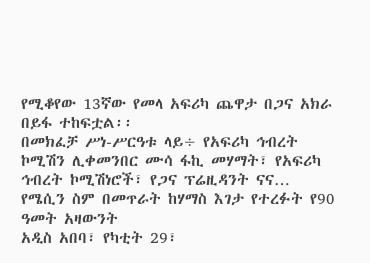የሚቆየው 13ኛው የመላ አፍሪካ ጨዋታ በጋና አክራ በይፋ ተከፍቷል፡፡
በመክፈቻ ሥነ-ሥርዓቱ ላይ÷ የአፍሪካ ኅብረት ኮሚሽን ሊቀመንበር ሙሳ ፋኪ መሃማት፣ የአፍሪካ ኅብረት ኮሚሽነሮች፣ የጋና ፕሬዚዳንት ናና…
የሜሲን ስም በመጥራት ከሃማስ እገታ የተረፉት የ90 ዓመት አዛውንት
አዲስ አበባ፣ የካቲት 29፣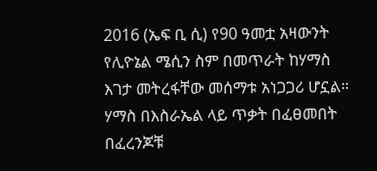2016 (ኤፍ ቢ ሲ) የ90 ዓመቷ አዛውንት የሊዮኔል ሜሲን ስም በመጥራት ከሃማስ እገታ መትረፋቸው መሰማቱ አነጋጋሪ ሆኗል።
ሃማስ በእስራኤል ላይ ጥቃት በፈፀመበት በፈረንጆቹ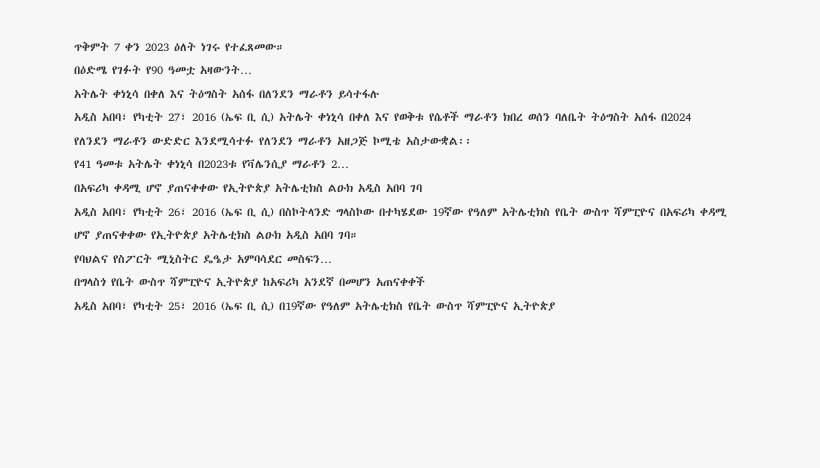ጥቅምት 7 ቀን 2023 ዕለት ነገሩ የተፈጸመው።
በዕድሜ የገፉት የ90 ዓመቷ አዛውንት…
አትሌት ቀነኒሳ በቀለ እና ትዕግስት አሰፋ በለንደን ማራቶን ይሳተፋሉ
አዲስ አበባ፣ የካቲት 27፣ 2016 (ኤፍ ቢ ሲ) አትሌት ቀነኒሳ በቀለ እና የወቅቱ የሴቶች ማራቶን ክበረ ወሰን ባለቤት ትዕግስት አሰፋ በ2024 የለንደን ማራቶን ውድድር እንደሚሳተፉ የለንደን ማራቶን አዘጋጅ ኮሚቴ አስታውቋል፡፡
የ41 ዓመቱ አትሌት ቀነኒሳ በ2023ቱ የቫሌንሲያ ማራቶን 2…
በአፍሪካ ቀዳሚ ሆኖ ያጠናቀቀው የኢትዮጵያ አትሌቲክስ ልዑክ አዲስ አበባ ገባ
አዲስ አበባ፣ የካቲት 26፣ 2016 (ኤፍ ቢ ሲ) በስኮትላንድ ግላስኮው በተካሄደው 19ኛው የዓለም አትሌቲክስ የቤት ውስጥ ሻምፒዮና በአፍሪካ ቀዳሚ ሆኖ ያጠናቀቀው የኢትዮጵያ አትሌቲክስ ልዑክ አዲስ አበባ ገባ።
የባህልና የስፖርት ሚኒስትር ዴዔታ አምባሳደር መስፍን…
በግላስጎ የቤት ውስጥ ሻምፒዮና ኢትዮጵያ ከአፍሪካ አንደኛ በመሆን አጠናቀቀች
አዲስ አበባ፣ የካቲት 25፣ 2016 (ኤፍ ቢ ሲ) በ19ኛው የዓለም አትሌቲክስ የቤት ውስጥ ሻምፒዮና ኢትዮጵያ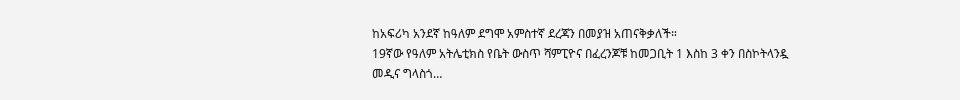ከአፍሪካ አንደኛ ከዓለም ደግሞ አምስተኛ ደረጃን በመያዝ አጠናቅቃለች።
19ኛው የዓለም አትሌቲክስ የቤት ውስጥ ሻምፒዮና በፈረንጆቹ ከመጋቢት 1 እስከ 3 ቀን በስኮትላንዷ መዲና ግላስጎ…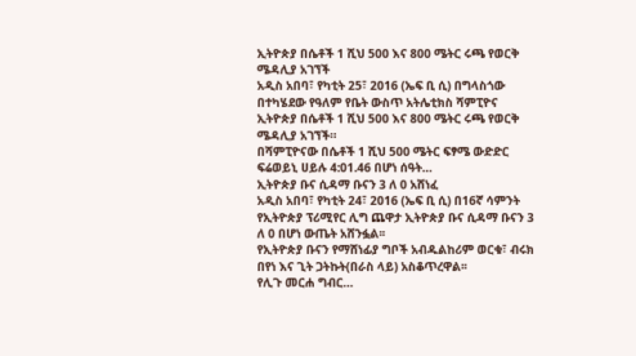ኢትዮጵያ በሴቶች 1 ሺህ 500 እና 800 ሜትር ሩጫ የወርቅ ሜዳሊያ አገኘች
አዲስ አበባ፣ የካቲት 25፣ 2016 (ኤፍ ቢ ሲ) በግላስጎው በተካሄደው የዓለም የቤት ውስጥ አትሌቲክስ ሻምፒዮና ኢትዮጵያ በሴቶች 1 ሺህ 500 እና 800 ሜትር ሩጫ የወርቅ ሜዳሊያ አገኘች።
በሻምፒዮናው በሴቶች 1 ሺህ 500 ሜትር ፍፃሜ ውድድር ፍሬወይኒ ሀይሉ 4:01.46 በሆነ ሰዓት…
ኢትዮጵያ ቡና ሲዳማ ቡናን 3 ለ 0 አሸነፈ
አዲስ አበባ፣ የካቲት 24፣ 2016 (ኤፍ ቢ ሲ) በ16ኛ ሳምንት የኢትዮጵያ ፕሪሚየር ሊግ ጨዋታ ኢትዮጵያ ቡና ሲዳማ ቡናን 3 ለ 0 በሆነ ውጤት አሸንፏል፡፡
የኢትዮጵያ ቡናን የማሸነፊያ ግቦች አብዱልከሪም ወርቁ፣ ብሩክ በየነ እና ጊት ጋትኩት(በራስ ላይ) አስቆጥረዋል፡፡
የሊጉ መርሐ ግብር…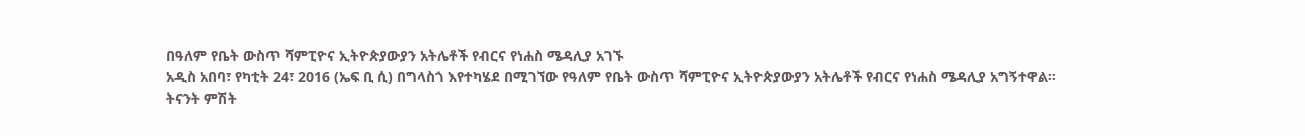በዓለም የቤት ውስጥ ሻምፒዮና ኢትዮጵያውያን አትሌቶች የብርና የነሐስ ሜዳሊያ አገኙ
አዲስ አበባ፣ የካቲት 24፣ 2016 (ኤፍ ቢ ሲ) በግላስጎ እየተካሄደ በሚገኘው የዓለም የቤት ውስጥ ሻምፒዮና ኢትዮጵያውያን አትሌቶች የብርና የነሐስ ሜዳሊያ አግኝተዋል።
ትናንት ምሽት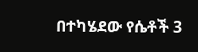በተካሄደው የሴቶች 3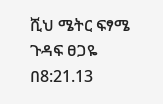ሺህ ሜትር ፍፃሜ ጉዳፍ ፀጋዬ በ8:21.13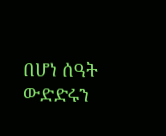በሆነ ሰዓት ውድድሩን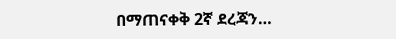በማጠናቀቅ 2ኛ ደረጃን…